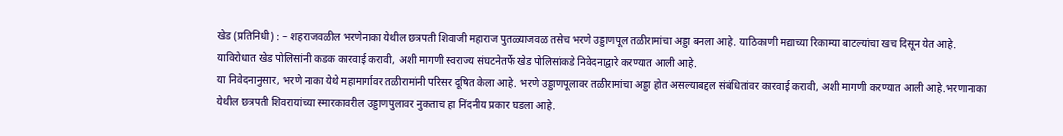खेड (प्रतिनिधी) : – शहराजवळील भरणेनाका येथील छत्रपती शिवाजी महाराज पुतळ्याजवळ तसेच भरणे उड्डाणपूल तळीरामांचा अड्डा बनला आहे. याठिकाणी मद्याच्या रिकाम्या बाटल्यांचा खच दिसून येत आहे. याविरोधात खेड पोलिसांनी कडक कारवाई करावी, अशी मागणी स्वराज्य संघटनेतर्फे खेड पोलिसांकडे निवेदनाद्वारे करण्यात आली आहे.
या निवेदनानुसार, भरणे नाका येथे महामार्गावर तळीरामांनी परिसर दूषित केला आहे. भरणे उड्डाणपूलावर तळीरामांचा अड्डा होत असल्याबद्दल संबंधितांवर कारवाई करावी, अशी मागणी करण्यात आली आहे.भरणानाका येथील छत्रपती शिवरायांच्या स्मारकावरील उड्डाणपुलावर नुकताच हा निंदनीय प्रकार घडला आहे.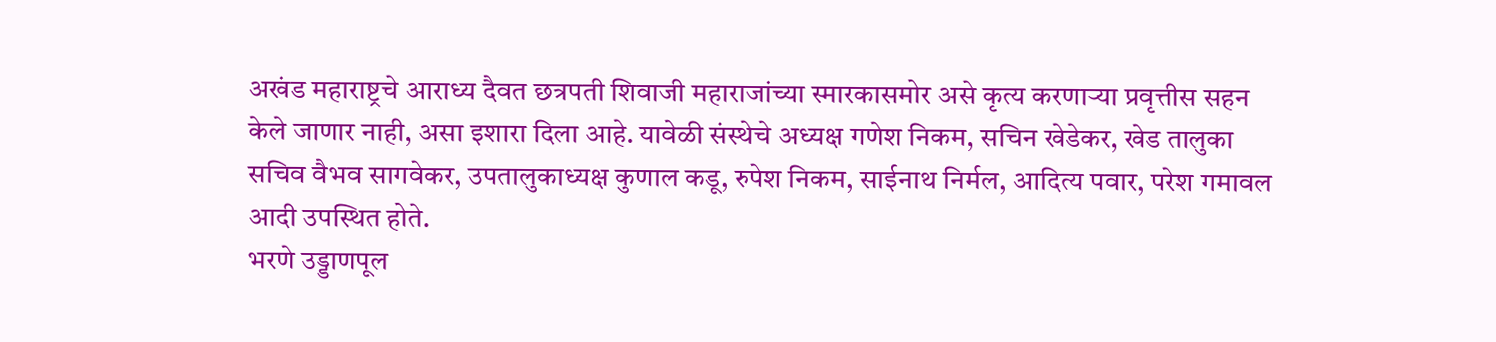अखंड महाराष्ट्रचे आराध्य दैवत छत्रपती शिवाजी महाराजांच्या स्मारकासमोर असे कृत्य करणाऱ्या प्रवृत्तीस सहन केले जाणार नाही, असा इशारा दिला आहे. यावेळी संस्थेचे अध्यक्ष गणेश निकम, सचिन खेडेकर, खेड तालुका सचिव वैभव सागवेकर, उपतालुकाध्यक्ष कुणाल कडू, रुपेश निकम, साईनाथ निर्मल, आदित्य पवार, परेश गमावल आदी उपस्थित होते.
भरणे उड्डाणपूल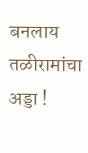बनलाय तळीरामांचा अड्डा !